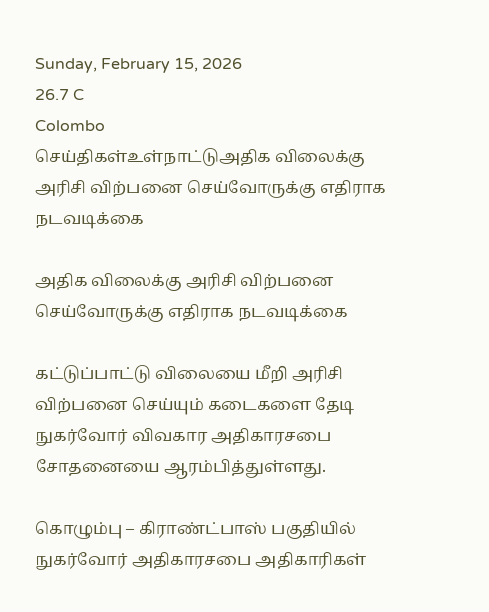Sunday, February 15, 2026
26.7 C
Colombo
செய்திகள்உள்நாட்டுஅதிக விலைக்கு அரிசி விற்பனை செய்வோருக்கு எதிராக நடவடிக்கை

அதிக விலைக்கு அரிசி விற்பனை செய்வோருக்கு எதிராக நடவடிக்கை

கட்டுப்பாட்டு விலையை மீறி அரிசி விற்பனை செய்யும் கடைகளை தேடி நுகர்வோர் விவகார அதிகாரசபை சோதனையை ஆரம்பித்துள்ளது.

கொழும்பு – கிராண்ட்பாஸ் பகுதியில் நுகர்வோர் அதிகாரசபை அதிகாரிகள்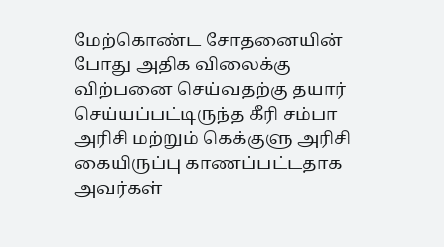மேற்கொண்ட சோதனையின் போது அதிக விலைக்கு விற்பனை செய்வதற்கு தயார் செய்யப்பட்டிருந்த கீரி சம்பா அரிசி மற்றும் கெக்குளு அரிசி கையிருப்பு காணப்பட்டதாக அவர்கள்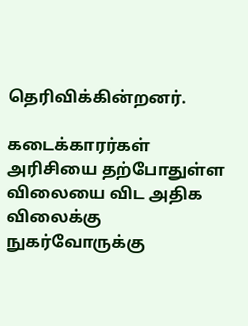தெரிவிக்கின்றனர்.

கடைக்காரர்கள் அரிசியை தற்போதுள்ள விலையை விட அதிக விலைக்கு நுகர்வோருக்கு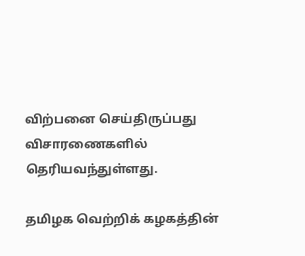விற்பனை செய்திருப்பது விசாரணைகளில் தெரியவந்துள்ளது.

தமிழக வெற்றிக் கழகத்தின்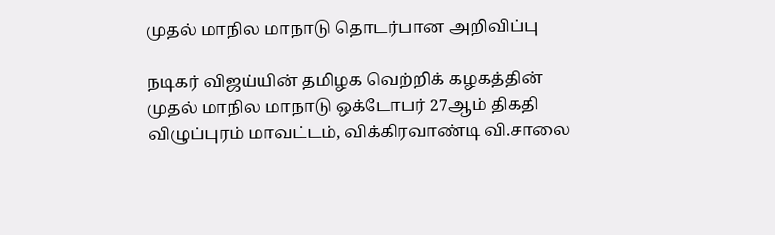முதல் மாநில மாநாடு தொடர்பான அறிவிப்பு

நடிகர் விஜய்யின் தமிழக வெற்றிக் கழகத்தின் முதல் மாநில மாநாடு ஒக்டோபர் 27ஆம் திகதி விழுப்புரம் மாவட்டம், விக்கிரவாண்டி வி.சாலை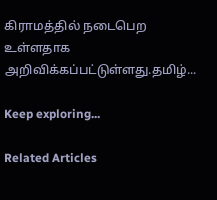கிராமத்தில் நடைபெற உள்ளதாக அறிவிக்கப்பட்டுள்ளது.தமிழ்...

Keep exploring...

Related Articles